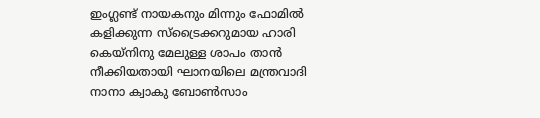ഇംഗ്ലണ്ട് നായകനും മിന്നും ഫോമിൽ കളിക്കുന്ന സ്ട്രൈക്കറുമായ ഹാരി കെയ്നിനു മേലുള്ള ശാപം താൻ നീക്കിയതായി ഘാനയിലെ മന്ത്രവാദി നാനാ ക്വാകു ബോൺസാം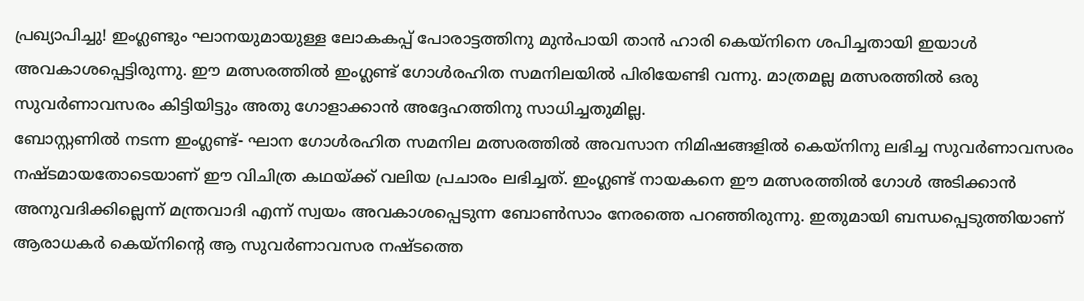പ്രഖ്യാപിച്ചു! ഇംഗ്ലണ്ടും ഘാനയുമായുള്ള ലോകകപ്പ് പോരാട്ടത്തിനു മുൻപായി താൻ ഹാരി കെയ്നിനെ ശപിച്ചതായി ഇയാൾ അവകാശപ്പെട്ടിരുന്നു. ഈ മത്സരത്തിൽ ഇംഗ്ലണ്ട് ഗോൾരഹിത സമനിലയിൽ പിരിയേണ്ടി വന്നു. മാത്രമല്ല മത്സരത്തിൽ ഒരു സുവർണാവസരം കിട്ടിയിട്ടും അതു ഗോളാക്കാൻ അദ്ദേഹത്തിനു സാധിച്ചതുമില്ല.
ബോസ്റ്റണിൽ നടന്ന ഇംഗ്ലണ്ട്- ഘാന ഗോൾരഹിത സമനില മത്സരത്തിൽ അവസാന നിമിഷങ്ങളിൽ കെയ്നിനു ലഭിച്ച സുവർണാവസരം നഷ്ടമായതോടെയാണ് ഈ വിചിത്ര കഥയ്ക്ക് വലിയ പ്രചാരം ലഭിച്ചത്. ഇംഗ്ലണ്ട് നായകനെ ഈ മത്സരത്തിൽ ഗോൾ അടിക്കാൻ അനുവദിക്കില്ലെന്ന് മന്ത്രവാദി എന്ന് സ്വയം അവകാശപ്പെടുന്ന ബോൺസാം നേരത്തെ പറഞ്ഞിരുന്നു. ഇതുമായി ബന്ധപ്പെടുത്തിയാണ് ആരാധകർ കെയ്നിന്റെ ആ സുവർണാവസര നഷ്ടത്തെ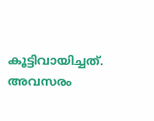കൂട്ടിവായിച്ചത്.
അവസരം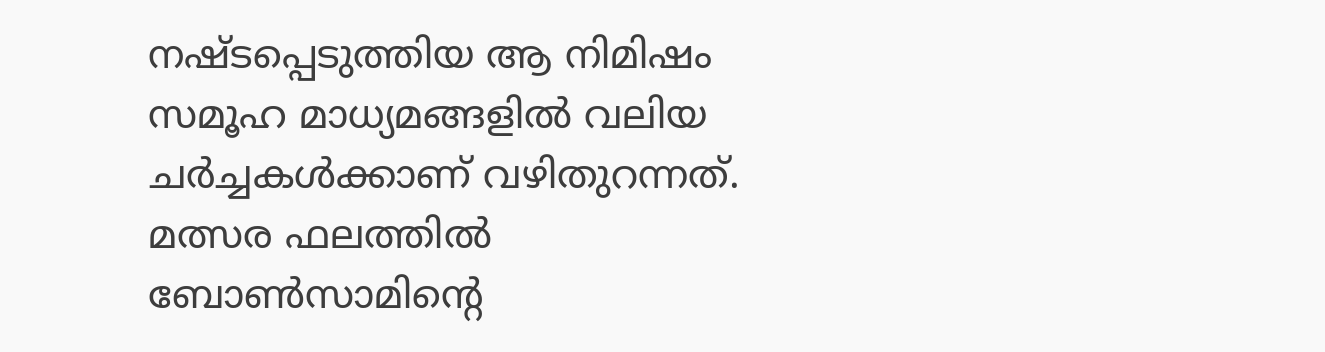നഷ്ടപ്പെടുത്തിയ ആ നിമിഷം സമൂഹ മാധ്യമങ്ങളിൽ വലിയ ചർച്ചകൾക്കാണ് വഴിതുറന്നത്. മത്സര ഫലത്തിൽ ബോൺസാമിന്റെ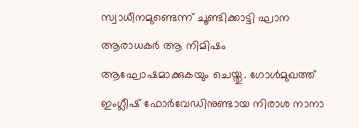സ്വാധീനമുണ്ടെന്ന് ചൂണ്ടിക്കാട്ടി ഘാന ആരാധകർ ആ നിമിഷം ആഘോഷമാക്കുകയും ചെയ്തു. ഗോൾമുഖത്ത് ഇംഗ്ലീഷ് ഫോർവേഡിനുണ്ടായ നിരാശ നാനാ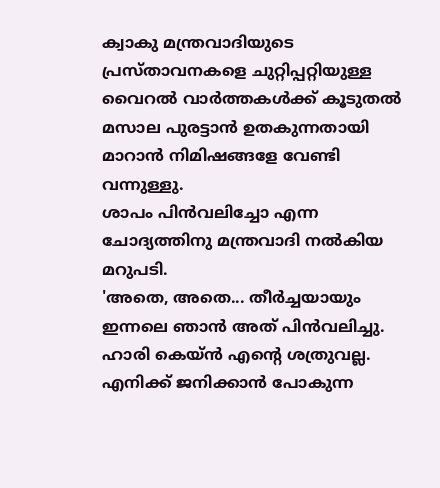ക്വാകു മന്ത്രവാദിയുടെ പ്രസ്താവനകളെ ചുറ്റിപ്പറ്റിയുള്ള വൈറൽ വാർത്തകൾക്ക് കൂടുതൽ മസാല പുരട്ടാൻ ഉതകുന്നതായി മാറാൻ നിമിഷങ്ങളേ വേണ്ടി വന്നുള്ളു.
ശാപം പിൻവലിച്ചോ എന്ന ചോദ്യത്തിനു മന്ത്രവാദി നൽകിയ മറുപടി.
'അതെ, അതെ... തീർച്ചയായും ഇന്നലെ ഞാൻ അത് പിൻവലിച്ചു. ഹാരി കെയ്ൻ എന്റെ ശത്രുവല്ല. എനിക്ക് ജനിക്കാൻ പോകുന്ന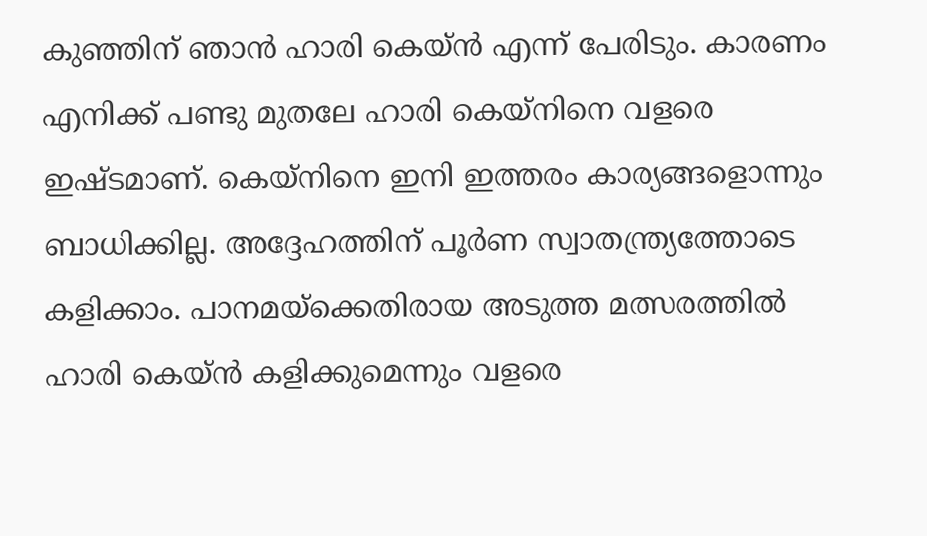കുഞ്ഞിന് ഞാൻ ഹാരി കെയ്ൻ എന്ന് പേരിടും. കാരണം എനിക്ക് പണ്ടു മുതലേ ഹാരി കെയ്നിനെ വളരെ ഇഷ്ടമാണ്. കെയ്നിനെ ഇനി ഇത്തരം കാര്യങ്ങളൊന്നും ബാധിക്കില്ല. അദ്ദേഹത്തിന് പൂർണ സ്വാതന്ത്ര്യത്തോടെ കളിക്കാം. പാനമയ്ക്കെതിരായ അടുത്ത മത്സരത്തിൽ ഹാരി കെയ്ൻ കളിക്കുമെന്നും വളരെ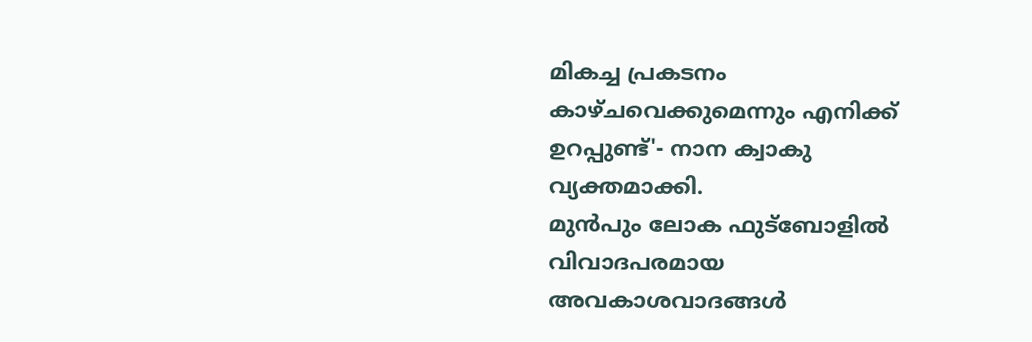മികച്ച പ്രകടനം കാഴ്ചവെക്കുമെന്നും എനിക്ക് ഉറപ്പുണ്ട്'- നാന ക്വാകു വ്യക്തമാക്കി.
മുൻപും ലോക ഫുട്ബോളിൽ വിവാദപരമായ അവകാശവാദങ്ങൾ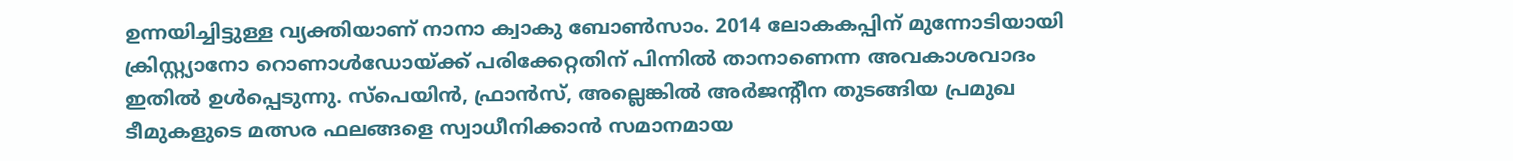ഉന്നയിച്ചിട്ടുള്ള വ്യക്തിയാണ് നാനാ ക്വാകു ബോൺസാം. 2014 ലോകകപ്പിന് മുന്നോടിയായി ക്രിസ്റ്റ്യാനോ റൊണാൾഡോയ്ക്ക് പരിക്കേറ്റതിന് പിന്നിൽ താനാണെന്ന അവകാശവാദം ഇതിൽ ഉൾപ്പെടുന്നു. സ്പെയിൻ, ഫ്രാൻസ്, അല്ലെങ്കിൽ അർജന്റീന തുടങ്ങിയ പ്രമുഖ ടീമുകളുടെ മത്സര ഫലങ്ങളെ സ്വാധീനിക്കാൻ സമാനമായ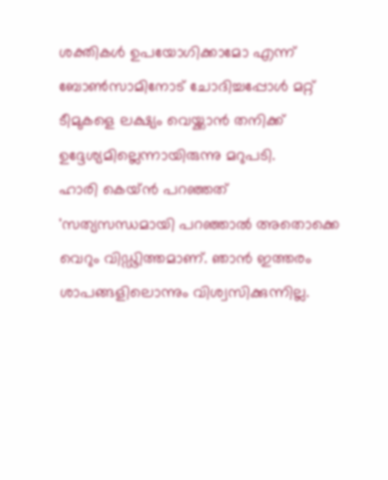ശക്തികൾ ഉപയോഗിക്കാമോ എന്ന് ബോൺസാമിനോട് ചോദിച്ചപ്പോൾ മറ്റ് ടീമുകളെ ലക്ഷ്യം വെയ്ക്കാൻ തനിക്ക് ഉദ്ദേശ്യമില്ലെന്നായിരുന്നു മറുപടി.
ഹാരി കെയ്ൻ പറഞ്ഞത്
'സത്യസന്ധമായി പറഞ്ഞാൽ അതൊക്കെ വെറും വിഡ്ഢിത്തമാണ്. ഞാൻ ഇത്തരം ശാപങ്ങളിലൊന്നും വിശ്വസിക്കുന്നില്ല.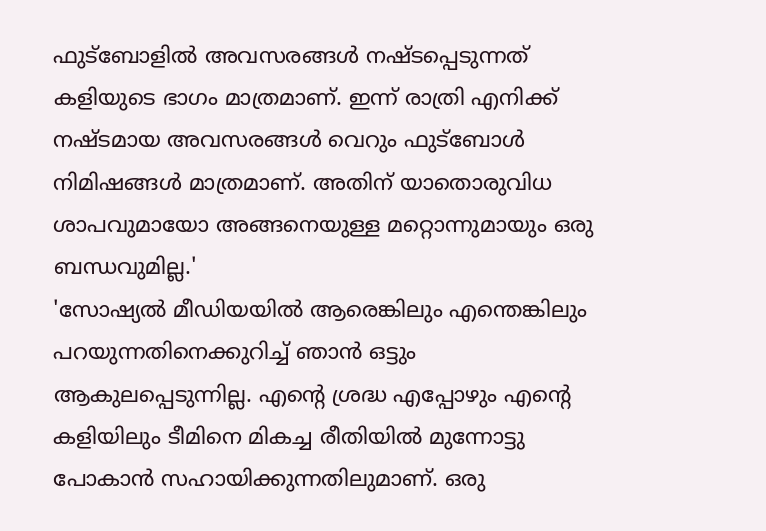ഫുട്ബോളിൽ അവസരങ്ങൾ നഷ്ടപ്പെടുന്നത് കളിയുടെ ഭാഗം മാത്രമാണ്. ഇന്ന് രാത്രി എനിക്ക് നഷ്ടമായ അവസരങ്ങൾ വെറും ഫുട്ബോൾ നിമിഷങ്ങൾ മാത്രമാണ്. അതിന് യാതൊരുവിധ ശാപവുമായോ അങ്ങനെയുള്ള മറ്റൊന്നുമായും ഒരു ബന്ധവുമില്ല.'
'സോഷ്യൽ മീഡിയയിൽ ആരെങ്കിലും എന്തെങ്കിലും പറയുന്നതിനെക്കുറിച്ച് ഞാൻ ഒട്ടും ആകുലപ്പെടുന്നില്ല. എന്റെ ശ്രദ്ധ എപ്പോഴും എന്റെ കളിയിലും ടീമിനെ മികച്ച രീതിയിൽ മുന്നോട്ടു പോകാൻ സഹായിക്കുന്നതിലുമാണ്. ഒരു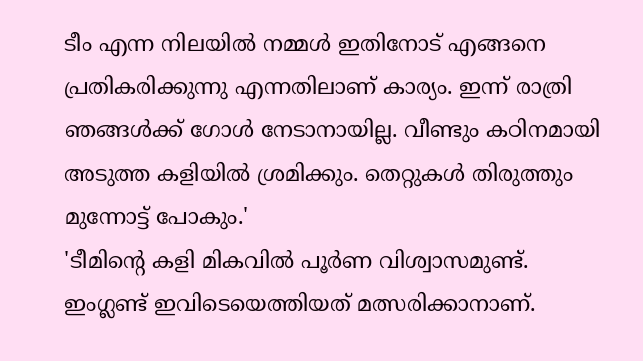ടീം എന്ന നിലയിൽ നമ്മൾ ഇതിനോട് എങ്ങനെ പ്രതികരിക്കുന്നു എന്നതിലാണ് കാര്യം. ഇന്ന് രാത്രി ഞങ്ങൾക്ക് ഗോൾ നേടാനായില്ല. വീണ്ടും കഠിനമായി അടുത്ത കളിയിൽ ശ്രമിക്കും. തെറ്റുകൾ തിരുത്തും മുന്നോട്ട് പോകും.'
'ടീമിന്റെ കളി മികവിൽ പൂർണ വിശ്വാസമുണ്ട്. ഇംഗ്ലണ്ട് ഇവിടെയെത്തിയത് മത്സരിക്കാനാണ്.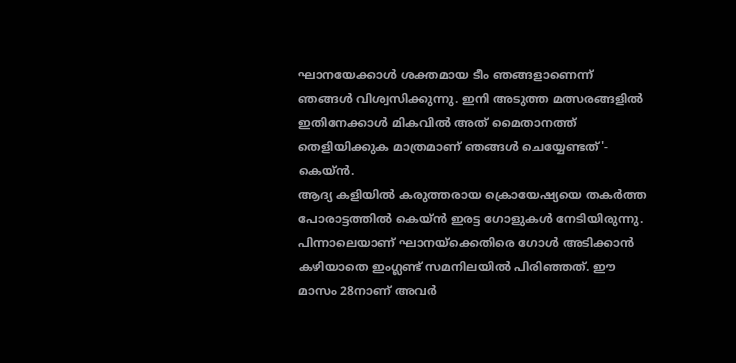ഘാനയേക്കാൾ ശക്തമായ ടീം ഞങ്ങളാണെന്ന് ഞങ്ങൾ വിശ്വസിക്കുന്നു. ഇനി അടുത്ത മത്സരങ്ങളിൽ ഇതിനേക്കാൾ മികവിൽ അത് മൈതാനത്ത് തെളിയിക്കുക മാത്രമാണ് ഞങ്ങൾ ചെയ്യേണ്ടത്'- കെയ്ൻ.
ആദ്യ കളിയിൽ കരുത്തരായ ക്രൊയേഷ്യയെ തകർത്ത പോരാട്ടത്തിൽ കെയ്ൻ ഇരട്ട ഗോളുകൾ നേടിയിരുന്നു. പിന്നാലെയാണ് ഘാനയ്ക്കെതിരെ ഗോൾ അടിക്കാൻ കഴിയാതെ ഇംഗ്ലണ്ട് സമനിലയിൽ പിരിഞ്ഞത്. ഈ മാസം 28നാണ് അവർ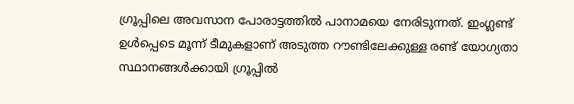ഗ്രൂപ്പിലെ അവസാന പോരാട്ടത്തിൽ പാനാമയെ നേരിടുന്നത്. ഇംഗ്ലണ്ട് ഉൾപ്പെടെ മൂന്ന് ടീമുകളാണ് അടുത്ത റൗണ്ടിലേക്കുള്ള രണ്ട് യോഗ്യതാ സ്ഥാനങ്ങൾക്കായി ഗ്രൂപ്പിൽ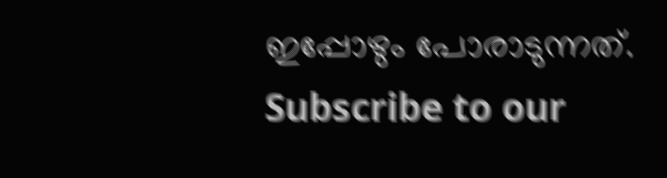ഇപ്പോഴും പോരാടുന്നത്.
Subscribe to our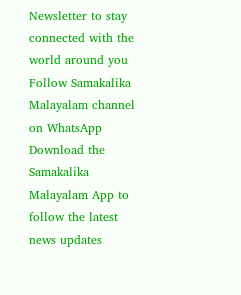Newsletter to stay connected with the world around you
Follow Samakalika Malayalam channel on WhatsApp
Download the Samakalika Malayalam App to follow the latest news updates